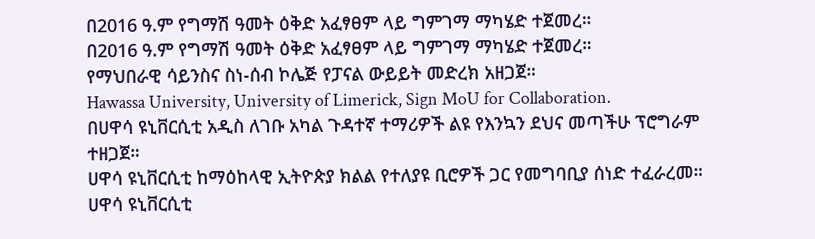በ2016 ዓ.ም የግማሽ ዓመት ዕቅድ አፈፃፀም ላይ ግምገማ ማካሄድ ተጀመረ።
በ2016 ዓ.ም የግማሽ ዓመት ዕቅድ አፈፃፀም ላይ ግምገማ ማካሄድ ተጀመረ።
የማህበራዊ ሳይንስና ስነ-ሰብ ኮሌጅ የፓናል ውይይት መድረክ አዘጋጀ።
Hawassa University, University of Limerick, Sign MoU for Collaboration.
በሀዋሳ ዩኒቨርሲቲ አዲስ ለገቡ አካል ጉዳተኛ ተማሪዎች ልዩ የእንኳን ደህና መጣችሁ ፕሮግራም ተዘጋጀ።
ሀዋሳ ዩኒቨርሲቲ ከማዕከላዊ ኢትዮጵያ ክልል የተለያዩ ቢሮዎች ጋር የመግባቢያ ሰነድ ተፈራረመ።
ሀዋሳ ዩኒቨርሲቲ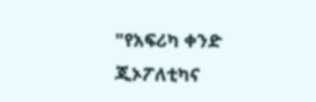"የአፍሪካ ቀንድ ጂኦፖለቲካና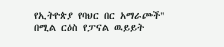የኢትዮጵያ የባህር በር አማራጮች" በሚል ርዕስ የፓናል ዉይይት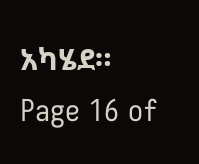አካሄደ።
Page 16 of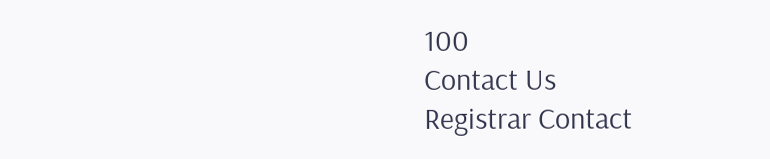100
Contact Us
Registrar Contact